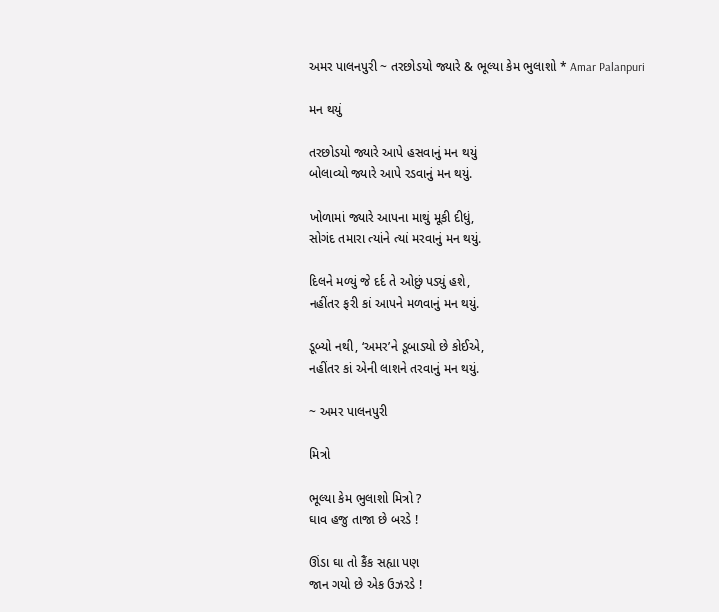અમર પાલનપુરી ~ તરછોડયો જ્યારે & ભૂલ્યા કેમ ભુલાશો * Amar Palanpuri

મન થયું

તરછોડયો જ્યારે આપે હસવાનું મન થયું
બોલાવ્યો જ્યારે આપે રડવાનું મન થયું.

ખોળામાં જ્યારે આપના માથું મૂકી દીધું,
સોગંદ તમારા ત્યાંને ત્યાં મરવાનું મન થયું.

દિલને મળ્યું જે દર્દ તે ઓછું પડ્યું હશે,
નહીંતર ફરી કાં આપને મળવાનું મન થયું.

ડૂબ્યો નથી, ‘અમર’ને ડૂબાડ્યો છે કોઈએ,
નહીંતર કાં એની લાશને તરવાનું મન થયું.

~ અમર પાલનપુરી

મિત્રો

ભૂલ્યા કેમ ભુલાશો મિત્રો ?
ઘાવ હજુ તાજા છે બરડે !

ઊંડા ઘા તો કૈંક સહ્યા પણ
જાન ગયો છે એક ઉઝરડે !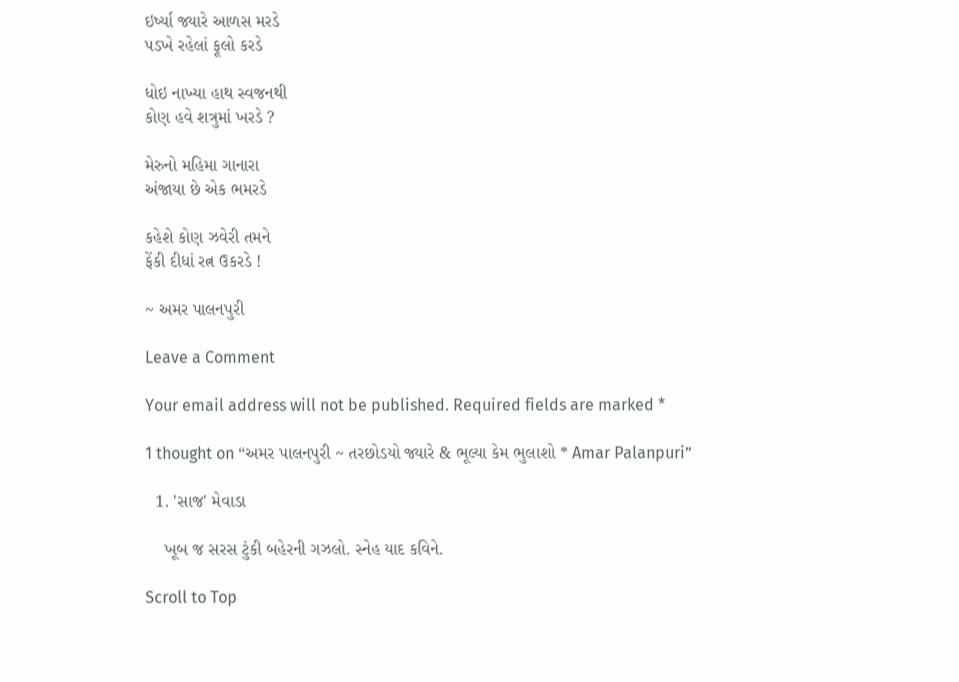ઇર્ષ્યા જ્યારે આળસ મરડે
પડખે રહેલાં ફૂલો કરડે

ધોઇ નાખ્યા હાથ સ્વજનથી
કોણ હવે શત્રુમાં ખરડે ?

મેરુનો મહિમા ગાનારા
અંજાયા છે એક ભમરડે

કહેશે કોણ ઝવેરી તમને
ફેંકી દીધાં રત્ન ઉકરડે !

~ અમર પાલનપુરી

Leave a Comment

Your email address will not be published. Required fields are marked *

1 thought on “અમર પાલનપુરી ~ તરછોડયો જ્યારે & ભૂલ્યા કેમ ભુલાશો * Amar Palanpuri”

  1. 'સાજ' મેવાડા

    ખૂબ જ સરસ ટુંકી બહેરની ગઝલો. સ્નેહ યાદ કવિને.

Scroll to Top